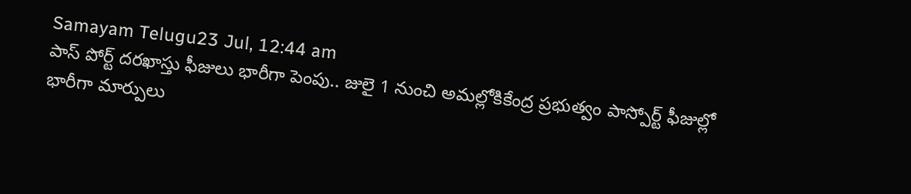Samayam Telugu23 Jul, 12:44 am
పాస్ పోర్ట్ దరఖాస్తు ఫీజులు భారీగా పెంపు.. జులై 1 నుంచి అమల్లోకికేంద్ర ప్రభుత్వం పాస్పోర్ట్ ఫీజుల్లో భారీగా మార్పులు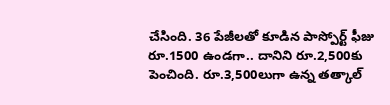చేసింది. 36 పేజీలతో కూడిన పాస్పోర్ట్ ఫీజు రూ.1500 ఉండగా.. దానిని రూ.2,500కు పెంచింది. రూ.3,500లుగా ఉన్న తత్కాల్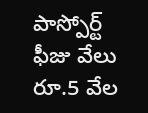పాస్పోర్ట్ ఫీజు వేలు రూ.5 వేల